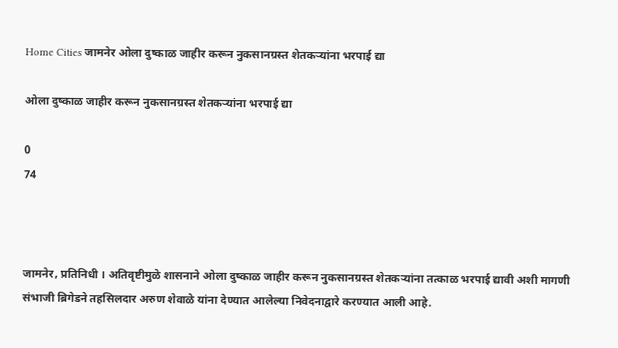Home Cities जामनेर ओला दुष्काळ जाहीर करून नुकसानग्रस्त शेतकऱ्यांना भरपाई द्या

ओला दुष्काळ जाहीर करून नुकसानग्रस्त शेतकऱ्यांना भरपाई द्या

0
74



जामनेर, प्रतिनिधी । अतिवृष्टीमुळे शासनाने ओला दुष्काळ जाहीर करून नुकसानग्रस्त शेतकऱ्यांना तत्काळ भरपाई द्यावी अशी मागणी संभाजी ब्रिगेडने तहसिलदार अरुण शेवाळे यांना देण्यात आलेल्या निवेदनाद्वारे करण्यात आली आहे.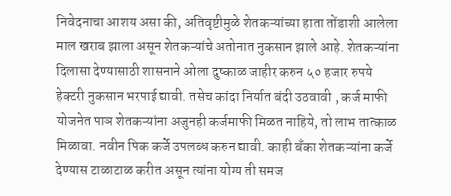निवेदनाचा आशय असा की, अतिवृष्टीमुळे शेतकऱ्यांच्या हाता तोंडाशी आलेला माल खराब झाला असून शेतकऱ्यांचे अतोनात नुकसान झाले आहे. शेतकऱ्यांना दिलासा देण्यासाठी शासनाने ओला दुष्काळ जाहीर करुन ५० हजार रुपये हेक्टरी नुकसान भरपाई द्यावी. तसेच कांदा निर्यात बंदी उठवावी , कर्ज माफी योजनेत पाञ शेतकऱ्यांना अजुनही कर्जमाफी मिळत नाहिये, तो लाभ तात्काळ मिळावा. नवीन पिक कर्जे उपलब्ध करुन द्यावी. काही बँका शेतकऱ्यांना कर्जे देण्यास टाळाटाळ करीत असून त्यांना योग्य ती समज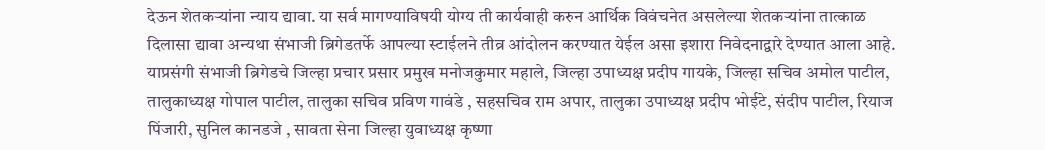देऊन शेतकऱ्यांना न्याय द्यावा. या सर्व मागण्याविषयी योग्य ती कार्यवाही करुन आर्थिक विवंचनेत असलेल्या शेतकऱ्यांना तात्काळ दिलासा द्यावा अन्यथा संभाजी ब्रिगेडतर्फे आपल्या स्टाईलने तीव्र आंदोलन करण्यात येईल असा इशारा निवेदनाद्वारे देण्यात आला आहे. याप्रसंगी संभाजी ब्रिगेडचे जिल्हा प्रचार प्रसार प्रमुख मनोजकुमार महाले, जिल्हा उपाध्यक्ष प्रदीप गायके, जिल्हा सचिव अमोल पाटील, तालुकाध्यक्ष गोपाल पाटील, तालुका सचिव प्रविण गावंडे , सहसचिव राम अपार, तालुका उपाध्यक्ष प्रदीप भोईटे, संदीप पाटील, रियाज पिंजारी, सुनिल कानडजे , सावता सेना जिल्हा युवाध्यक्ष कृष्णा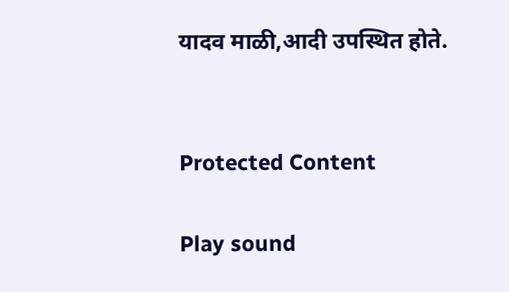यादव माळी,आदी उपस्थित होते.


Protected Content

Play sound